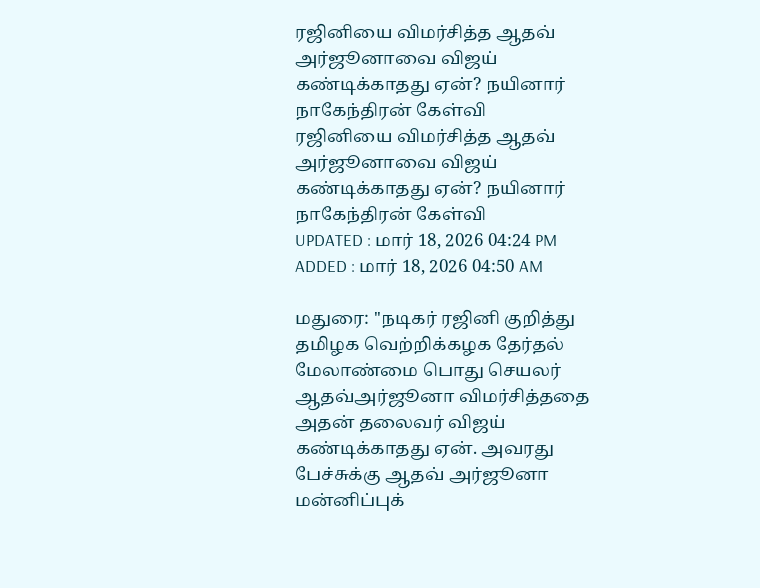ரஜினியை விமர்சித்த ஆதவ் அர்ஜூனாவை விஜய் கண்டிக்காதது ஏன்? நயினார் நாகேந்திரன் கேள்வி
ரஜினியை விமர்சித்த ஆதவ் அர்ஜூனாவை விஜய் கண்டிக்காதது ஏன்? நயினார் நாகேந்திரன் கேள்வி
UPDATED : மார் 18, 2026 04:24 PM
ADDED : மார் 18, 2026 04:50 AM

மதுரை: ''நடிகர் ரஜினி குறித்து தமிழக வெற்றிக்கழக தேர்தல் மேலாண்மை பொது செயலர் ஆதவ்அர்ஜூனா விமர்சித்ததை அதன் தலைவர் விஜய் கண்டிக்காதது ஏன். அவரது பேச்சுக்கு ஆதவ் அர்ஜூனா மன்னிப்புக்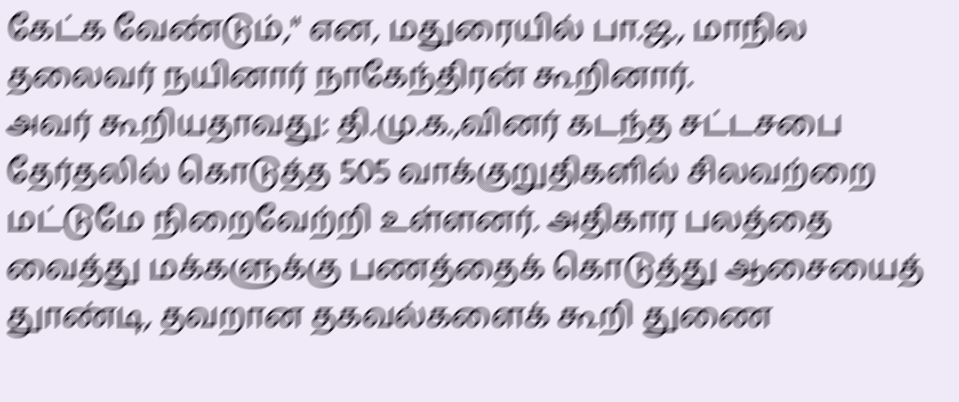கேட்க வேண்டும்,'' என, மதுரையில் பா.ஜ., மாநில தலைவர் நயினார் நாகேந்திரன் கூறினார்.
அவர் கூறியதாவது: தி.மு.க.,வினர் கடந்த சட்டசபை தேர்தலில் கொடுத்த 505 வாக்குறுதிகளில் சிலவற்றை மட்டுமே நிறைவேற்றி உள்ளனர். அதிகார பலத்தை வைத்து மக்களுக்கு பணத்தைக் கொடுத்து ஆசையைத் துாண்டி, தவறான தகவல்களைக் கூறி துணை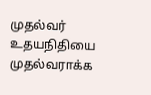முதல்வர் உதயநிதியை முதல்வராக்க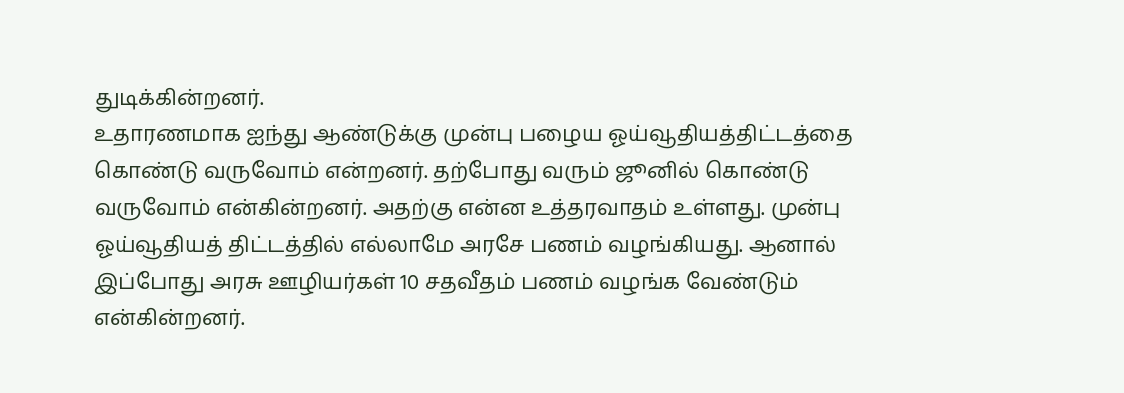துடிக்கின்றனர்.
உதாரணமாக ஐந்து ஆண்டுக்கு முன்பு பழைய ஓய்வூதியத்திட்டத்தை கொண்டு வருவோம் என்றனர். தற்போது வரும் ஜூனில் கொண்டு வருவோம் என்கின்றனர். அதற்கு என்ன உத்தரவாதம் உள்ளது. முன்பு ஓய்வூதியத் திட்டத்தில் எல்லாமே அரசே பணம் வழங்கியது. ஆனால் இப்போது அரசு ஊழியர்கள் 10 சதவீதம் பணம் வழங்க வேண்டும் என்கின்றனர்.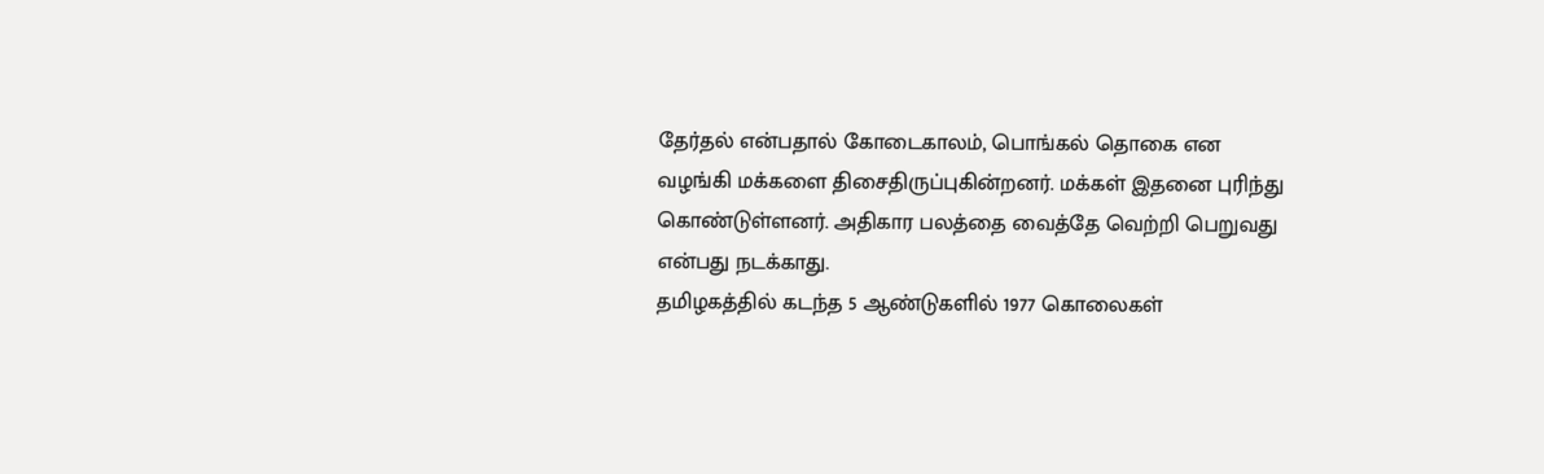தேர்தல் என்பதால் கோடைகாலம், பொங்கல் தொகை என வழங்கி மக்களை திசைதிருப்புகின்றனர். மக்கள் இதனை புரிந்து கொண்டுள்ளனர். அதிகார பலத்தை வைத்தே வெற்றி பெறுவது என்பது நடக்காது.
தமிழகத்தில் கடந்த 5 ஆண்டுகளில் 1977 கொலைகள்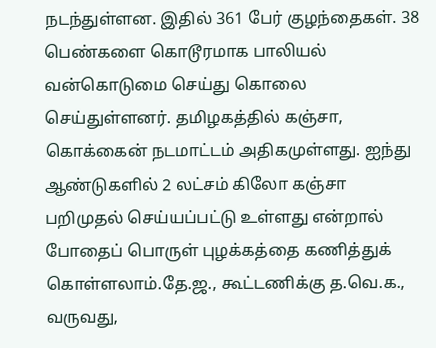நடந்துள்ளன. இதில் 361 பேர் குழந்தைகள். 38 பெண்களை கொடூரமாக பாலியல் வன்கொடுமை செய்து கொலை செய்துள்ளனர். தமிழகத்தில் கஞ்சா, கொக்கைன் நடமாட்டம் அதிகமுள்ளது. ஐந்து ஆண்டுகளில் 2 லட்சம் கிலோ கஞ்சா பறிமுதல் செய்யப்பட்டு உள்ளது என்றால் போதைப் பொருள் புழக்கத்தை கணித்துக் கொள்ளலாம்.தே.ஜ., கூட்டணிக்கு த.வெ.க., வருவது,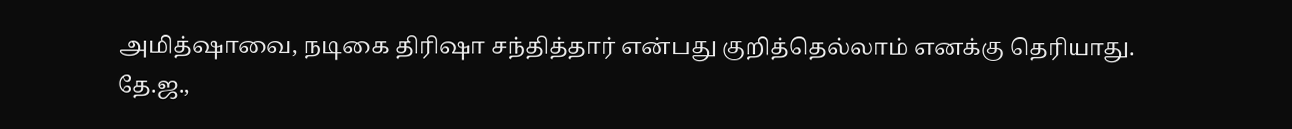அமித்ஷாவை, நடிகை திரிஷா சந்தித்தார் என்பது குறித்தெல்லாம் எனக்கு தெரியாது.
தே.ஜ.,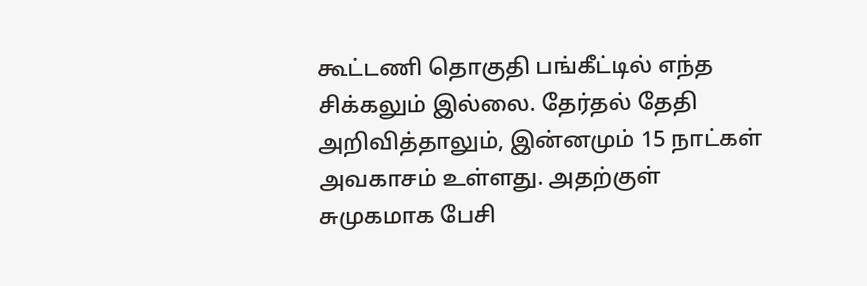கூட்டணி தொகுதி பங்கீட்டில் எந்த சிக்கலும் இல்லை. தேர்தல் தேதி அறிவித்தாலும், இன்னமும் 15 நாட்கள் அவகாசம் உள்ளது. அதற்குள் சுமுகமாக பேசி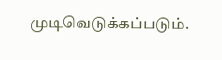முடிவெடுக்கப்படும்.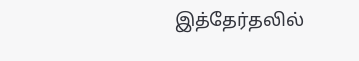இத்தேர்தலில்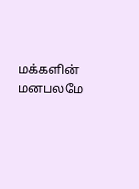மக்களின் மனபலமே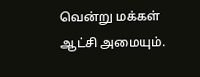வென்று மக்கள் ஆட்சி அமையும்.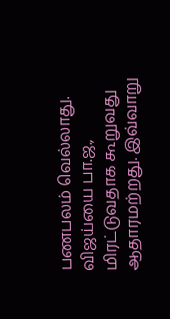பணபலம் வெல்லாது. விஜய்யை பா.ஜ., மிரட்டுவதாக கூறுவது ஆதாரமற்றது. இவ்வாறு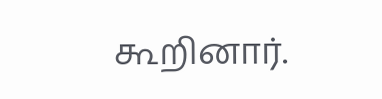கூறினார்.